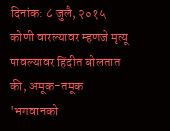दिनांक: ८ जुलै, २०१५
कोणी वारल्यावर म्हणजे मृत्यू पावल्यावर हिंदीत बोलतात की, अमूक-तमूक 'भगवानको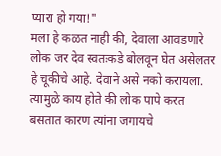प्यारा हो गया!"
मला हे कळत नाही की, देवाला आवडणारे लोक जर देव स्वतःकडे बोलवून घेत असेलतर हे चूकीचे आहे. देवाने असे नको करायला.
त्यामुळे काय होते की लोक पापे करत बसतात कारण त्यांना जगायचे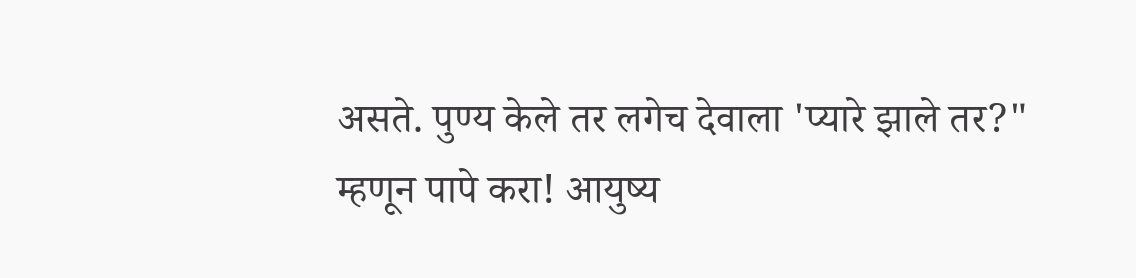असते. पुण्य केले तर लगेच देवाला 'प्यारे झाले तर?"
म्हणून पापे करा! आयुष्य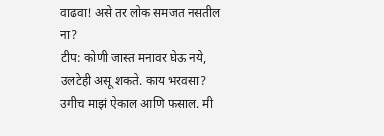वाढवा! असे तर लोक समजत नसतील ना?
टीप: कोणी जास्त मनावर घेऊ नये, उलटेही असू शकते. काय भरवसा? उगीच माझं ऐकाल आणि फसाल. मी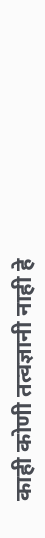काही कोणी तत्वज्ञानी नाही हे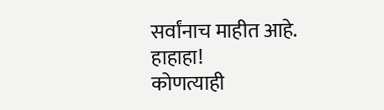सर्वांनाच माहीत आहे. हाहाहा!
कोणत्याही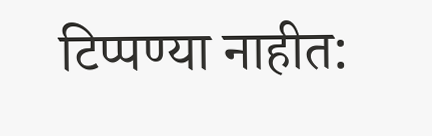टिप्पण्या नाहीत: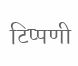टिप्पणी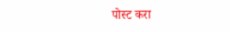पोस्ट करा